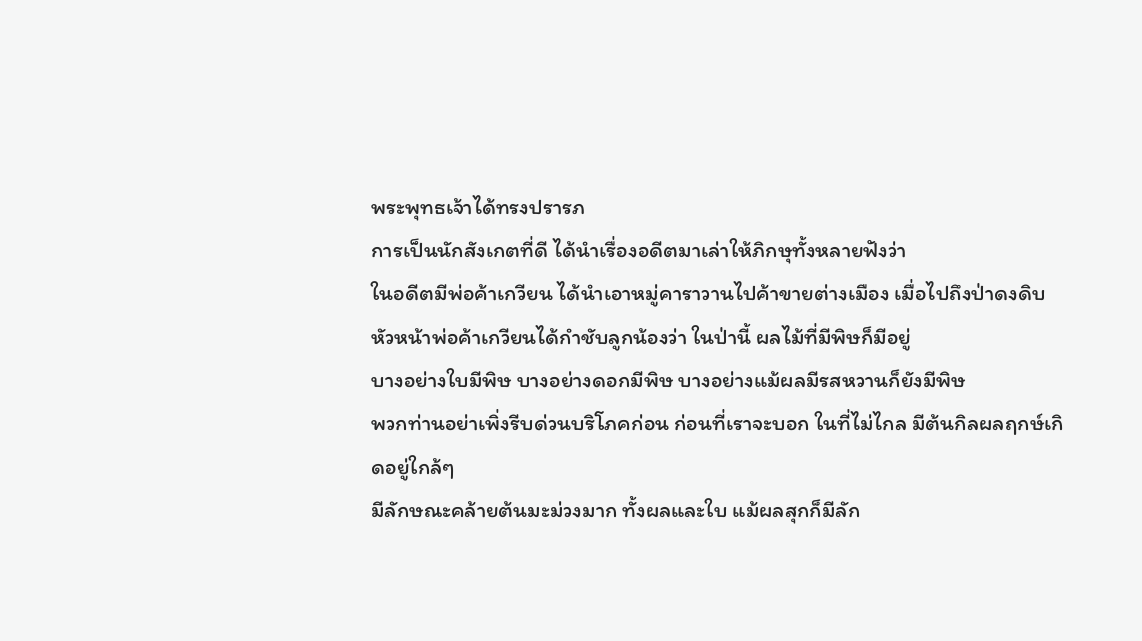พระพุทธเจ้าได้ทรงปรารภ
การเป็นนักสังเกตที่ดี ได้นำเรื่องอดีตมาเล่าให้ภิกษุทั้งหลายฟังว่า
ในอดีตมีพ่อค้าเกวียน ได้นำเอาหมู่คาราวานไปค้าขายต่างเมือง เมื่อไปถึงป่าดงดิบ
หัวหน้าพ่อค้าเกวียนได้กำชับลูกน้องว่า ในป่านี้ ผลไม้ที่มีพิษก็มีอยู่
บางอย่างใบมีพิษ บางอย่างดอกมีพิษ บางอย่างแม้ผลมีรสหวานก็ยังมีพิษ
พวกท่านอย่าเพิ่งรีบด่วนบริโภคก่อน ก่อนที่เราจะบอก ในที่ไม่ไกล มีต้นกิลผลฤกษ์เกิดอยู่ใกล้ๆ
มีลักษณะคล้ายต้นมะม่วงมาก ทั้งผลและใบ แม้ผลสุกก็มีลัก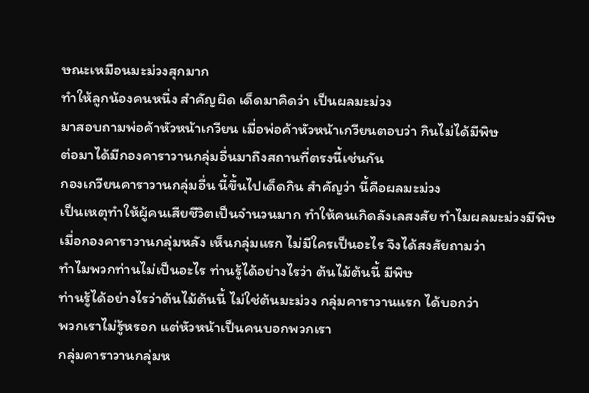ษณะเหมือนมะม่วงสุกมาก
ทำให้ลูกน้องคนหนึ่ง สำคัญผิด เด็ดมาคิดว่า เป็นผลมะม่วง
มาสอบถามพ่อค้าหัวหน้าเกวียน เมื่อพ่อค้าหัวหน้าเกวียนตอบว่า กินไม่ได้มีพิษ
ต่อมาได้มีกองคาราวานกลุ่มอื่นมาถึงสถานที่ตรงนี้เช่นกัน
กองเกวียนคาราวานกลุ่มอื่น นี้ขึ้นไปเด็ดกิน สำคัญว่า นี้คือผลมะม่วง
เป็นเหตุทำให้ผู้คนเสียชีวิตเป็นจำนวนมาก ทำให้คนเกิดลังเลสงสัย ทำไมผลมะม่วงมีพิษ
เมื่อกองคาราวานกลุ่มหลัง เห็นกลุ่มแรก ไม่มีใครเป็นอะไร จึงได้สงสัยถามว่า
ทำไมพวกท่านไม่เป็นอะไร ท่านรู้ได้อย่างไรว่า ต้นไม้ต้นนี้ มีพิษ
ท่านรู้ได้อย่างไรว่าต้นไม้ต้นนี้ ไม่ใช่ต้นมะม่วง กลุ่มคาราวานแรก ได้บอกว่า
พวกเราไม่รู้หรอก แต่หัวหน้าเป็นคนบอกพวกเรา
กลุ่มคาราวานกลุ่มห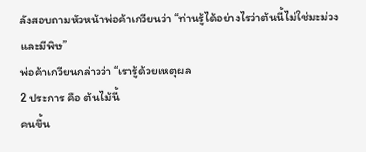ลังสอบถามหัวหน้าพ่อค้าเกวียนว่า “ท่านรู้ได้อย่างไรว่าต้นนี้ไม่ใช่มะม่วง
และมีพิษ”
พ่อค้าเกวียนกล่าวว่า “เรารู้ด้วยเหตุผล
2 ประการ คือ ต้นไม้นี้
คนขึ้น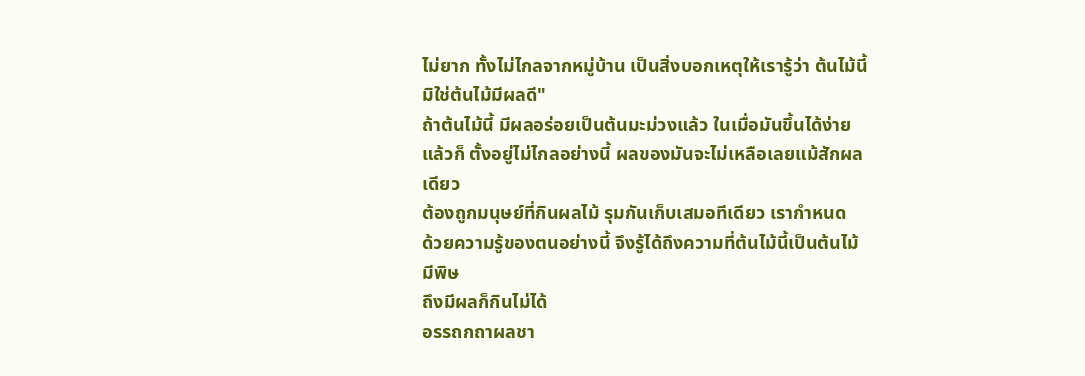ไม่ยาก ทั้งไม่ไกลจากหมู่บ้าน เป็นสิ่งบอกเหตุให้เรารู้ว่า ต้นไม้นี้
มิใช่ต้นไม้มีผลดี"
ถ้าต้นไม้นี้ มีผลอร่อยเป็นต้นมะม่วงแล้ว ในเมื่อมันขึ้นได้ง่าย
แล้วก็ ตั้งอยู่ไม่ไกลอย่างนี้ ผลของมันจะไม่เหลือเลยแม้สักผลเดียว
ต้องถูกมนุษย์ที่กินผลไม้ รุมกันเก็บเสมอทีเดียว เรากำหนด
ด้วยความรู้ของตนอย่างนี้ จึงรู้ได้ถึงความที่ต้นไม้นี้เป็นต้นไม้มีพิษ
ถึงมีผลก็กินไม่ได้
อรรถกถาผลชา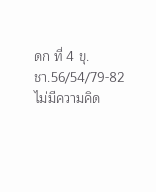ดก ที่ 4 ขุ.ชา.56/54/79-82
ไม่มีความคิด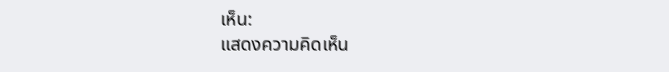เห็น:
แสดงความคิดเห็น